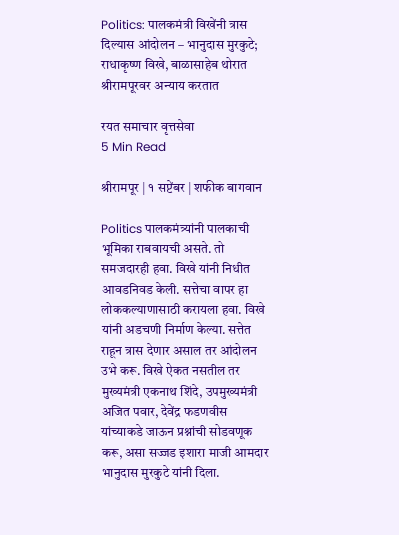Politics: पालकमंत्री विखेंनी त्रास दिल्यास आंदोलन – भानुदास मुरकुटे; राधाकृष्ण विखे, बाळासाहेब थोरात श्रीरामपूरवर अन्याय करतात

रयत समाचार वृत्तसेवा
5 Min Read

श्रीरामपूर | १ सप्टेंबर | शफीक बागवान

Politics पालकमंत्र्यांनी पालकाची भूमिका राबवायची असते. तो समजदारही हवा. विखे यांनी निधीत आवडनिवड केली. सत्तेचा वापर हा लोककल्याणासाठी करायला हवा. विखे यांनी अडचणी निर्माण केल्या. सत्तेत राहून त्रास देणार असाल तर आंदोलन उभे करू. विखे ऐकत नसतील तर मुख्यमंत्री एकनाथ शिंदे, उपमुख्यमंत्री अजित पवार, देवेंद्र फडणवीस यांच्याकडे जाऊन प्रश्नांची सोडवणूक करू, असा सज्जड इशारा माजी आमदार भानुदास मुरकुटे यांनी दिला.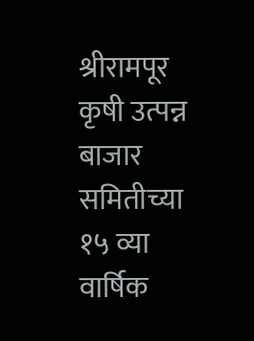श्रीरामपूर कृषी उत्पन्न बाजार समितीच्या १५ व्या वार्षिक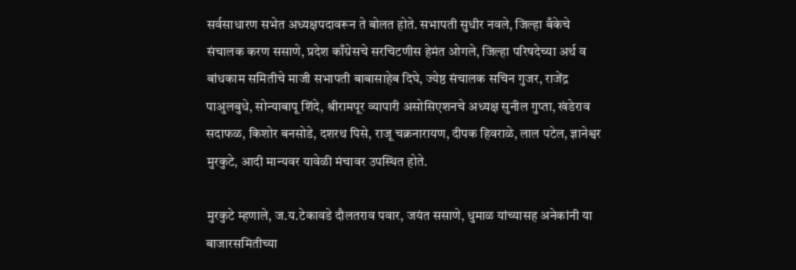सर्वसाधारण सभेत अध्यक्षपदावरून ते बोलत होते. सभापती सुधीर नवले, जिल्हा बँकेचे संचालक करण ससाणे, प्रदेश काँग्रेसचे सरचिटणीस हेमंत ओगले, जिल्हा परिषदेच्या अर्थ व बांधकाम समितीचे माजी सभापती बाबासाहेब दिघे, ज्येष्ठ संचालक सचिन गुजर, राजेंद्र पाअुलबुधे, सोन्याबापू शिंदे, श्रीरामपूर व्यापारी असोसिएशनचे अध्यक्ष सुनील गुप्ता, खंडेराव सदाफळ, किशोर बनसोडे, दशरथ पिसे, राजू चक्रनारायण, दीपक हिवराळे, लाल पटेल, ज्ञानेश्वर मुरकुटे, आदी मान्यवर यावेळी मंचावर उपस्थित होते.

मुरकुटे म्हणाले, ज.य.टेकावडे दौलतराव पवार, जयंत ससाणे, धुमाळ यांच्यासह अनेकांनी या बाजारसमितीच्या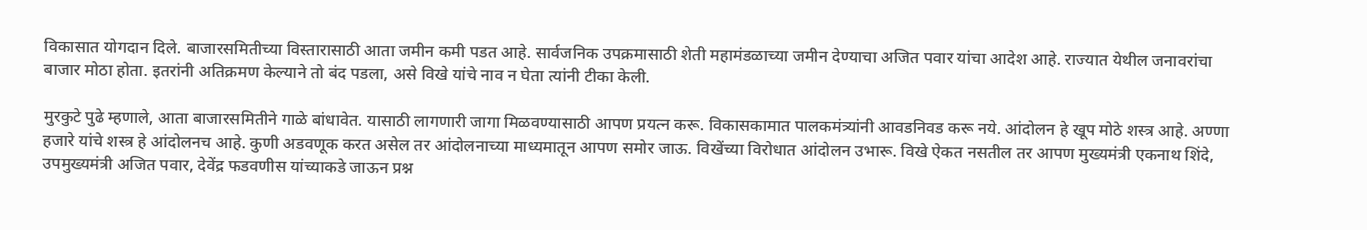विकासात योगदान दिले. बाजारसमितीच्या विस्तारासाठी आता जमीन कमी पडत आहे. सार्वजनिक उपक्रमासाठी शेती महामंडळाच्या जमीन देण्याचा अजित पवार यांचा आदेश आहे. राज्यात येथील जनावरांचा बाजार मोठा होता. इतरांनी अतिक्रमण केल्याने तो बंद पडला, असे विखे यांचे नाव न घेता त्यांनी टीका केली.

मुरकुटे पुढे म्हणाले, आता बाजारसमितीने गाळे बांधावेत. यासाठी लागणारी जागा मिळवण्यासाठी आपण प्रयत्न करू. विकासकामात पालकमंत्र्यांनी आवडनिवड करू नये. आंदोलन हे खूप मोठे शस्त्र आहे. अण्णा हजारे यांचे शस्त्र हे आंदोलनच आहे. कुणी अडवणूक करत असेल तर आंदोलनाच्या माध्यमातून आपण समोर जाऊ. विखेंच्या विरोधात आंदोलन उभारू. विखे ऐकत नसतील तर आपण मुख्यमंत्री एकनाथ शिंदे, उपमुख्यमंत्री अजित पवार, देवेंद्र फडवणीस यांच्याकडे जाऊन प्रश्न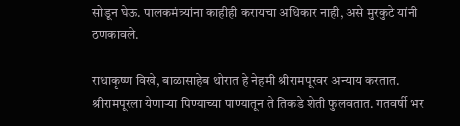सोडून घेऊ. पालकमंत्र्यांना काहीही करायचा अधिकार नाही, असे मुरकुटे यांनी ठणकावले.

राधाकृष्ण विखे, बाळासाहेब थोरात हे नेहमी श्रीरामपूरवर अन्याय करतात. श्रीरामपूरला येणाऱ्या पिण्याच्या पाण्यातून ते तिकडे शेती फुलवतात. गतवर्षी भर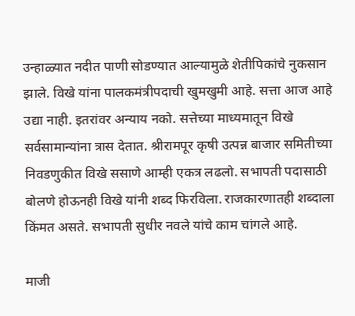उन्हाळ्यात नदीत पाणी सोडण्यात आल्यामुळे शेतीपिकांचे नुकसान झाले. विखे यांना पालकमंत्रीपदाची खुमखुमी आहे. सत्ता आज आहे उद्या नाही. इतरांवर अन्याय नको. सत्तेच्या माध्यमातून विखे सर्वसामान्यांना त्रास देतात. श्रीरामपूर कृषी उत्पन्न बाजार समितीच्या निवडणुकीत विखे ससाणे आम्ही एकत्र लढलो. सभापती पदासाठी बोलणे होऊनही विखे यांनी शब्द फिरविला. राजकारणातही शब्दाला किंमत असते. सभापती सुधीर नवले यांचे काम चांगले आहे.

माजी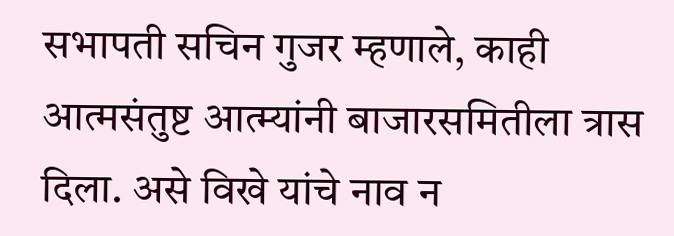सभापती सचिन गुजर म्हणाले, काही आत्मसंतुष्ट आत्म्यांनी बाजारसमितीला त्रास दिला. असे विखे यांचे नाव न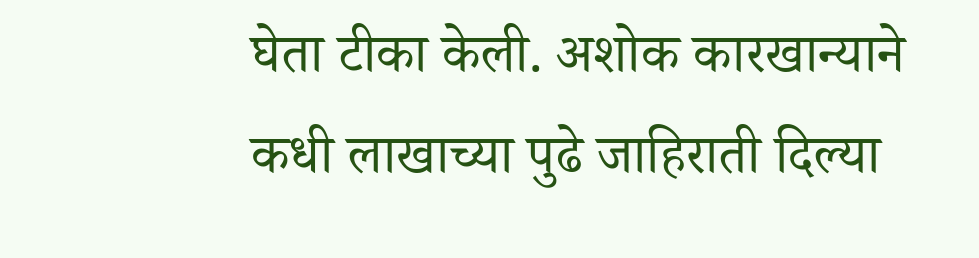घेता टीका केली. अशोक कारखान्याने कधी लाखाच्या पुढे जाहिराती दिल्या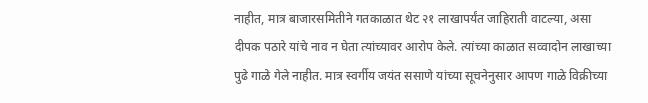नाहीत, मात्र बाजारसमितीने गतकाळात थेट २१ लाखापर्यंत जाहिराती वाटल्या, असा दीपक पठारे यांचे नाव न घेता त्यांच्यावर आरोप केले. त्यांच्या काळात सव्वादोन लाखाच्या पुढे गाळे गेले नाहीत. मात्र स्वर्गीय जयंत ससाणे यांच्या सूचनेनुसार आपण गाळे विक्रीच्या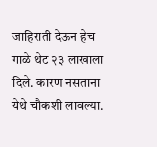जाहिराती देऊन हेच गाळे थेट २३ लाखाला दिले. कारण नसताना येथे चौकशी लावल्या.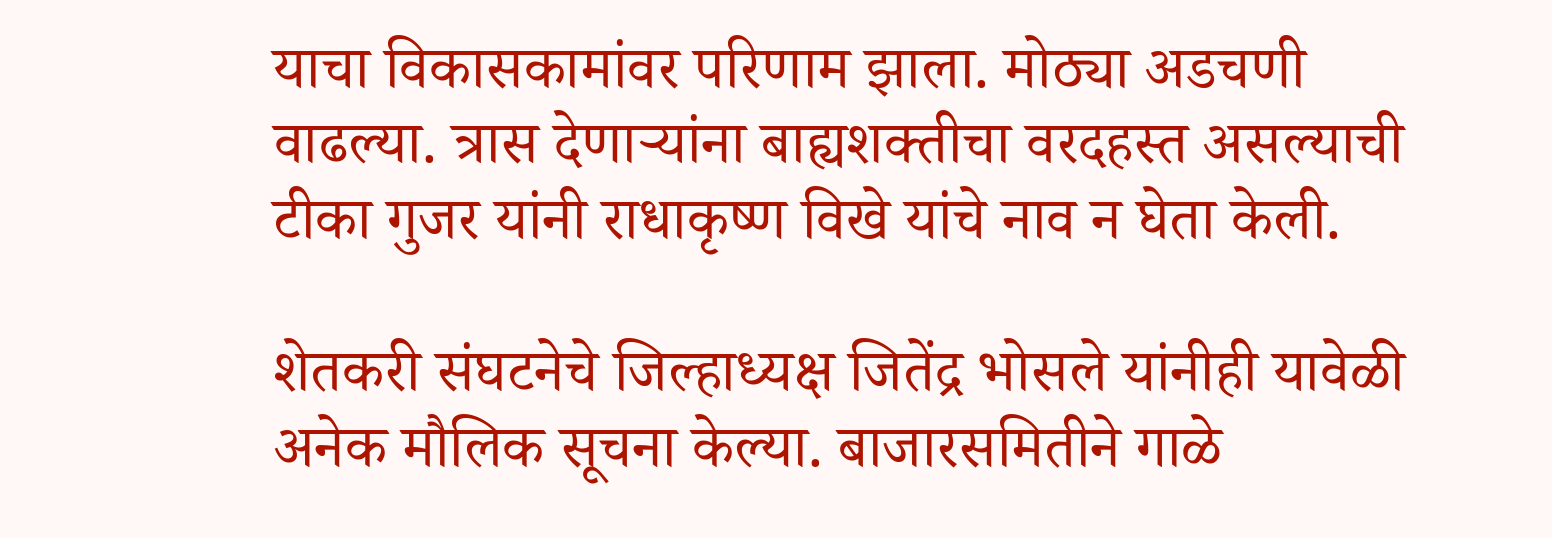याचा विकासकामांवर परिणाम झाला. मोठ्या अडचणी वाढल्या. त्रास देणाऱ्यांना बाह्यशक्तीचा वरदहस्त असल्याची टीका गुजर यांनी राधाकृष्ण विखे यांचे नाव न घेता केली.

शेतकरी संघटनेचे जिल्हाध्यक्ष जितेंद्र भोसले यांनीही यावेळी अनेक मौलिक सूचना केल्या. बाजारसमितीने गाळे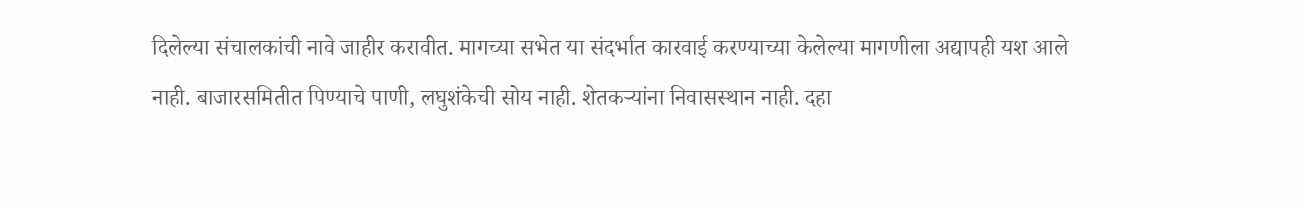दिलेल्या संचालकांची नावे जाहीर करावीत. मागच्या सभेत या संदर्भात कारवाई करण्याच्या केलेल्या मागणीला अद्यापही यश आले नाही. बाजारसमितीत पिण्याचे पाणी, लघुशंकेची सोय नाही. शेतकऱ्यांना निवासस्थान नाही. दहा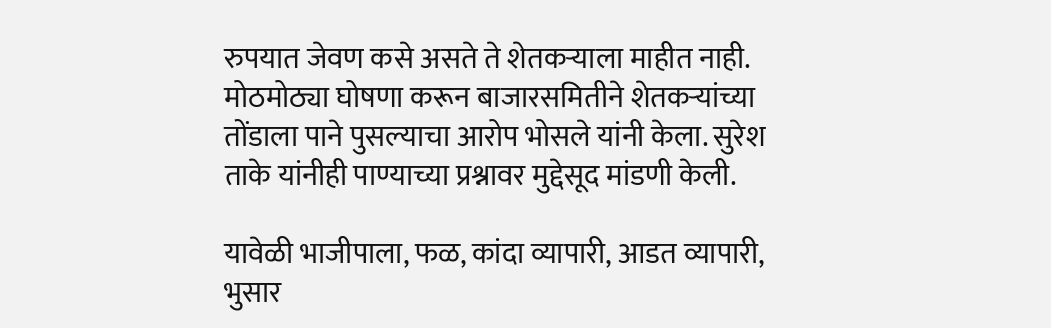रुपयात जेवण कसे असते ते शेतकऱ्याला माहीत नाही. मोठमोठ्या घोषणा करून बाजारसमितीने शेतकऱ्यांच्या तोंडाला पाने पुसल्याचा आरोप भोसले यांनी केला. सुरेश ताके यांनीही पाण्याच्या प्रश्नावर मुद्देसूद मांडणी केली.

यावेळी भाजीपाला, फळ, कांदा व्यापारी, आडत व्यापारी, भुसार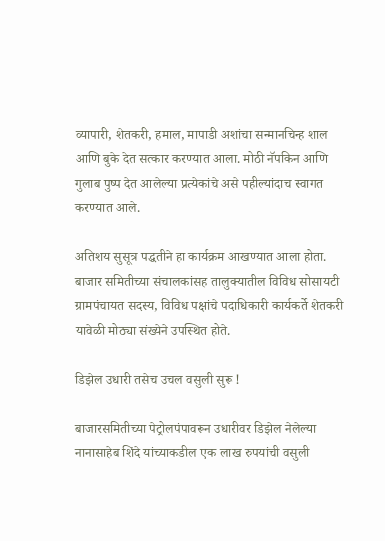व्यापारी, शेतकरी, हमाल, मापाडी अशांचा सन्मानचिन्ह शाल आणि बुके देत सत्कार करण्यात आला. मोठी नॅपकिन आणि गुलाब पुष्प देत आलेल्या प्रत्येकांचे असे पहील्यांदाच स्वागत करण्यात आले.

अतिशय सुसूत्र पद्धतीने हा कार्यक्रम आखण्यात आला होता. बाजार समितीच्या संचालकांसह तालुक्यातील विविध सोसायटी ग्रामपंचायत सदस्य, विविध पक्षांचे पदाधिकारी कार्यकर्ते शेतकरी यावेळी मोठ्या संख्येने उपस्थित होते.

डिझेल उधारी तसेच उचल वसुली सुरू !

बाजारसमितीच्या पेट्रोलपंपावरून उधारीवर डिझेल नेलेल्या नानासाहेब शिंदे यांच्याकडील एक लाख रुपयांची वसुली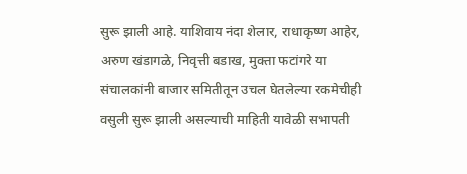सुरू झाली आहे. याशिवाय नंदा शेलार, राधाकृष्ण आहेर, अरुण खंडागळे, निवृत्ती बडाख, मुक्ता फटांगरे या संचालकांनी बाजार समितीतून उचल घेतलेल्या रकमेचीही वसुली सुरू झाली असल्याची माहिती यावेळी सभापती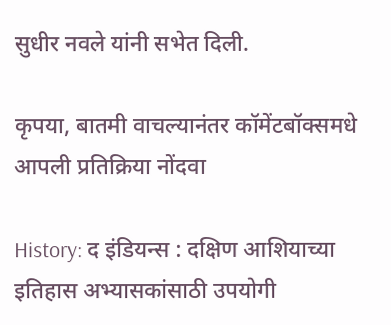सुधीर नवले यांनी सभेत दिली.

कृपया, बातमी वाचल्यानंतर कॉमेंटबॉक्समधे आपली प्रतिक्रिया नोंदवा

History: द इंडियन्स : दक्षिण आशियाच्या इतिहास अभ्यासकांसाठी उपयोगी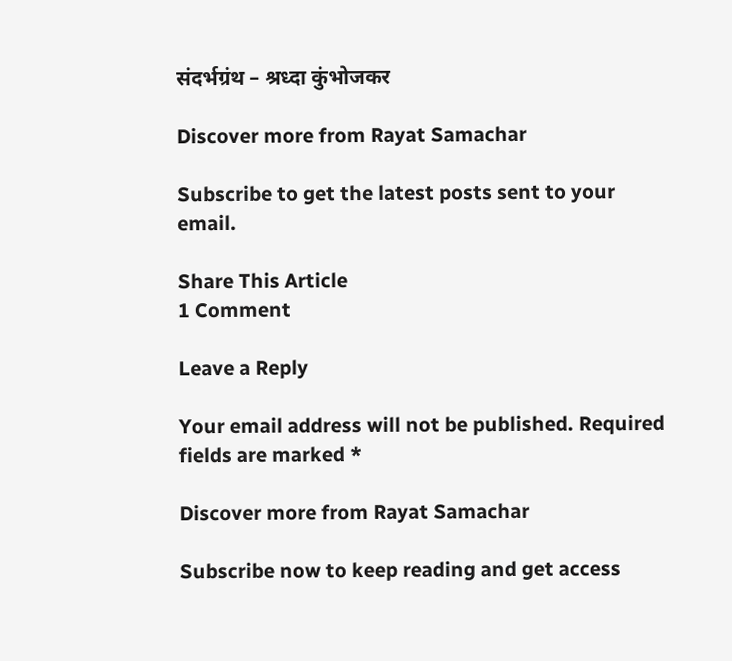संदर्भग्रंथ – श्रध्दा कुंभोजकर

Discover more from Rayat Samachar

Subscribe to get the latest posts sent to your email.

Share This Article
1 Comment

Leave a Reply

Your email address will not be published. Required fields are marked *

Discover more from Rayat Samachar

Subscribe now to keep reading and get access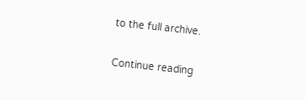to the full archive.

Continue reading